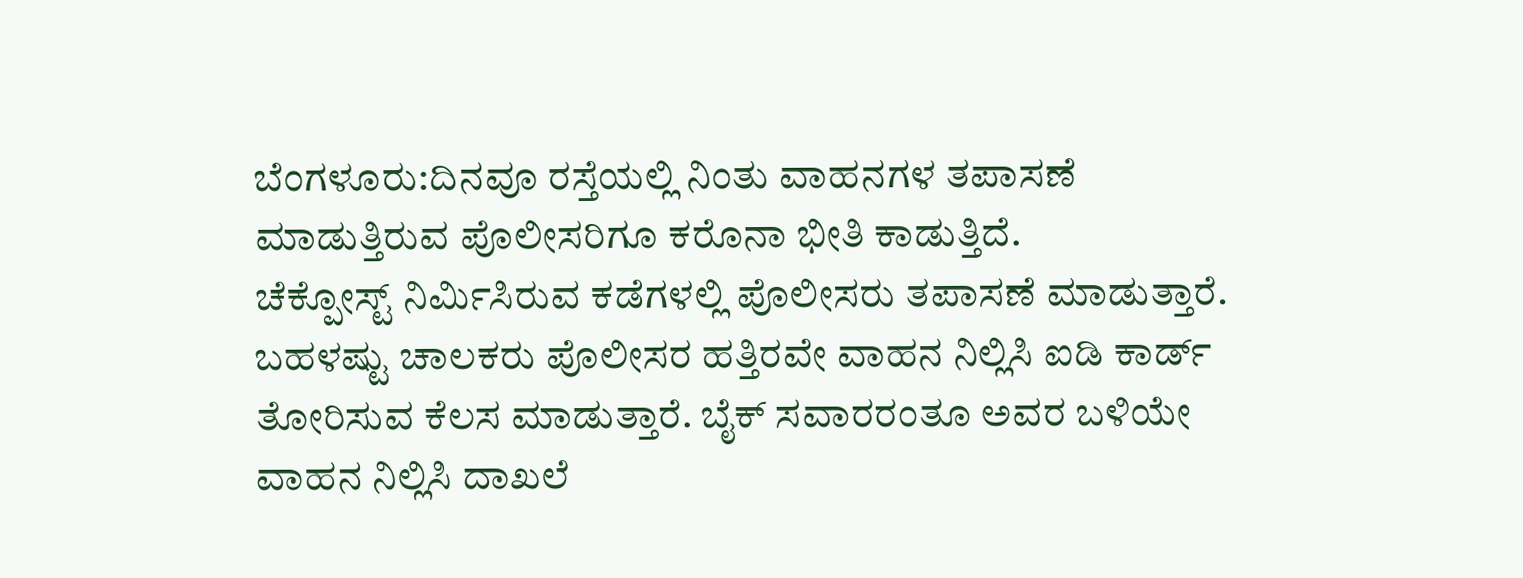ಬೆಂಗಳೂರು:ದಿನವೂ ರಸ್ತೆಯಲ್ಲಿ ನಿಂತು ವಾಹನಗಳ ತಪಾಸಣೆ ಮಾಡುತ್ತಿರುವ ಪೊಲೀಸರಿಗೂ ಕರೊನಾ ಭೀತಿ ಕಾಡುತ್ತಿದೆ.
ಚೆಕ್ಪೋಸ್ಟ್ ನಿರ್ವಿುಸಿರುವ ಕಡೆಗಳಲ್ಲಿ ಪೊಲೀಸರು ತಪಾಸಣೆ ಮಾಡುತ್ತಾರೆ. ಬಹಳಷ್ಟು ಚಾಲಕರು ಪೊಲೀಸರ ಹತ್ತಿರವೇ ವಾಹನ ನಿಲ್ಲಿಸಿ ಐಡಿ ಕಾರ್ಡ್ ತೋರಿಸುವ ಕೆಲಸ ಮಾಡುತ್ತಾರೆ. ಬೈಕ್ ಸವಾರರಂತೂ ಅವರ ಬಳಿಯೇ ವಾಹನ ನಿಲ್ಲಿಸಿ ದಾಖಲೆ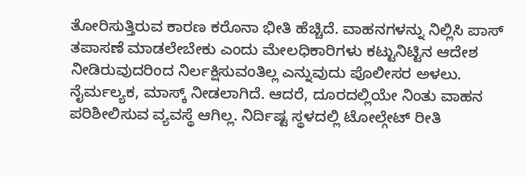ತೋರಿಸುತ್ತಿರುವ ಕಾರಣ ಕರೊನಾ ಭೀತಿ ಹೆಚ್ಚಿದೆ. ವಾಹನಗಳನ್ನು ನಿಲ್ಲಿಸಿ ಪಾಸ್ ತಪಾಸಣೆ ಮಾಡಲೇಬೇಕು ಎಂದು ಮೇಲಧಿಕಾರಿಗಳು ಕಟ್ಟುನಿಟ್ಟಿನ ಆದೇಶ ನೀಡಿರುವುದರಿಂದ ನಿರ್ಲಕ್ಷಿಸುವಂತಿಲ್ಲ ಎನ್ನುವುದು ಪೊಲೀಸರ ಅಳಲು. ನೈರ್ಮಲ್ಯಕ, ಮಾಸ್ಕ್ ನೀಡಲಾಗಿದೆ. ಆದರೆ, ದೂರದಲ್ಲಿಯೇ ನಿಂತು ವಾಹನ ಪರಿಶೀಲಿಸುವ ವ್ಯವಸ್ಥೆ ಆಗಿಲ್ಲ. ನಿರ್ದಿಷ್ಟ ಸ್ಥಳದಲ್ಲಿ ಟೋಲ್ಗೇಟ್ ರೀತಿ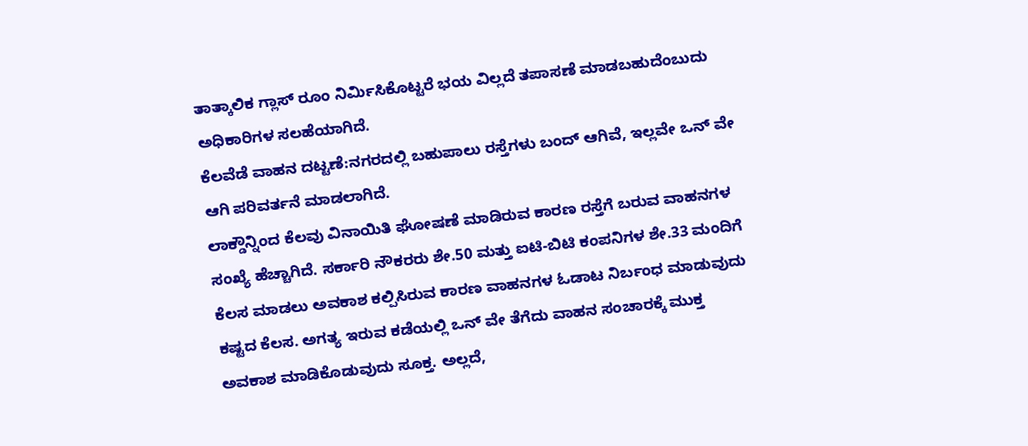ತಾತ್ಕಾಲಿಕ ಗ್ಲಾಸ್ ರೂಂ ನಿರ್ವಿುಸಿಕೊಟ್ಟರೆ ಭಯ ವಿಲ್ಲದೆ ತಪಾಸಣೆ ಮಾಡಬಹುದೆಂಬುದು ಅಧಿಕಾರಿಗಳ ಸಲಹೆಯಾಗಿದೆ.
ಕೆಲವೆಡೆ ವಾಹನ ದಟ್ಟಣೆ:ನಗರದಲ್ಲಿ ಬಹುಪಾಲು ರಸ್ತೆಗಳು ಬಂದ್ ಆಗಿವೆ, ಇಲ್ಲವೇ ಒನ್ ವೇ ಆಗಿ ಪರಿವರ್ತನೆ ಮಾಡಲಾಗಿದೆ.
ಲಾಕ್ಡೌನ್ನಿಂದ ಕೆಲವು ವಿನಾಯಿತಿ ಘೋಷಣೆ ಮಾಡಿರುವ ಕಾರಣ ರಸ್ತೆಗೆ ಬರುವ ವಾಹನಗಳ ಸಂಖ್ಯೆ ಹೆಚ್ಚಾಗಿದೆ. ಸರ್ಕಾರಿ ನೌಕರರು ಶೇ.50 ಮತ್ತು ಐಟಿ-ಬಿಟಿ ಕಂಪನಿಗಳ ಶೇ.33 ಮಂದಿಗೆ ಕೆಲಸ ಮಾಡಲು ಅವಕಾಶ ಕಲ್ಪಿಸಿರುವ ಕಾರಣ ವಾಹನಗಳ ಓಡಾಟ ನಿರ್ಬಂಧ ಮಾಡುವುದು ಕಷ್ಟದ ಕೆಲಸ. ಅಗತ್ಯ ಇರುವ ಕಡೆಯಲ್ಲಿ ಒನ್ ವೇ ತೆಗೆದು ವಾಹನ ಸಂಚಾರಕ್ಕೆ ಮುಕ್ತ ಅವಕಾಶ ಮಾಡಿಕೊಡುವುದು ಸೂಕ್ತ. ಅಲ್ಲದೆ,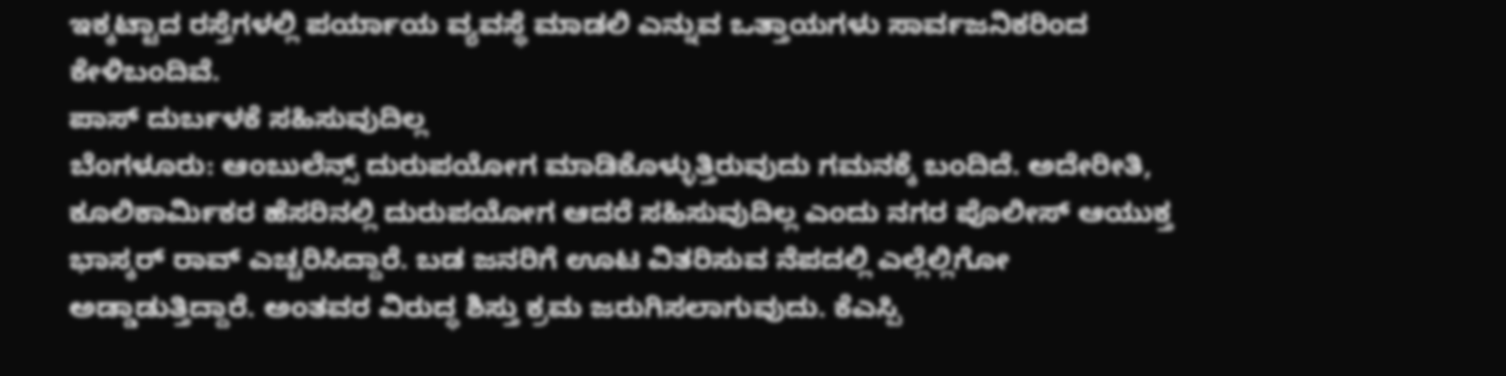ಇಕ್ಕಟ್ಟಾದ ರಸ್ತೆಗಳಲ್ಲಿ ಪರ್ಯಾಯ ವ್ಯವಸ್ಥೆ ಮಾಡಲಿ ಎನ್ನುವ ಒತ್ತಾಯಗಳು ಸಾರ್ವಜನಿಕರಿಂದ ಕೇಳಿಬಂದಿವೆ.
ಪಾಸ್ ದುರ್ಬಳಕೆ ಸಹಿಸುವುದಿಲ್ಲ
ಬೆಂಗಳೂರು: ಆಂಬುಲೆನ್ಸ್ ದುರುಪಯೋಗ ಮಾಡಿಕೊಳ್ಳುತ್ತಿರುವುದು ಗಮನಕ್ಕೆ ಬಂದಿದೆ. ಅದೇರೀತಿ, ಕೂಲಿಕಾರ್ವಿುಕರ ಹೆಸರಿನಲ್ಲಿ ದುರುಪಯೋಗ ಆದರೆ ಸಹಿಸುವುದಿಲ್ಲ ಎಂದು ನಗರ ಪೊಲೀಸ್ ಆಯುಕ್ತ ಭಾಸ್ಕರ್ ರಾವ್ ಎಚ್ಚರಿಸಿದ್ದಾರೆ. ಬಡ ಜನರಿಗೆ ಊಟ ವಿತರಿಸುವ ನೆಪದಲ್ಲಿ ಎಲ್ಲೆಲ್ಲಿಗೋ ಅಡ್ಡಾಡುತ್ತಿದ್ದಾರೆ. ಅಂತವರ ವಿರುದ್ಧ ಶಿಸ್ತು ಕ್ರಮ ಜರುಗಿಸಲಾಗುವುದು. ಕೆಎಸ್ಪಿ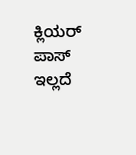ಕ್ಲಿಯರ್ ಪಾಸ್ ಇಲ್ಲದೆ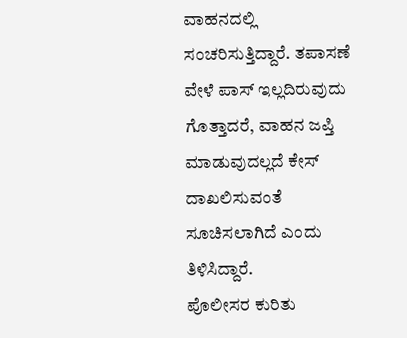ವಾಹನದಲ್ಲಿ ಸಂಚರಿಸುತ್ತಿದ್ದಾರೆ. ತಪಾಸಣೆ ವೇಳೆ ಪಾಸ್ ಇಲ್ಲದಿರುವುದು ಗೊತ್ತಾದರೆ, ವಾಹನ ಜಪ್ತಿ ಮಾಡುವುದಲ್ಲದೆ ಕೇಸ್ ದಾಖಲಿಸುವಂತೆ ಸೂಚಿಸಲಾಗಿದೆ ಎಂದು ತಿಳಿಸಿದ್ದಾರೆ.
ಪೊಲೀಸರ ಕುರಿತು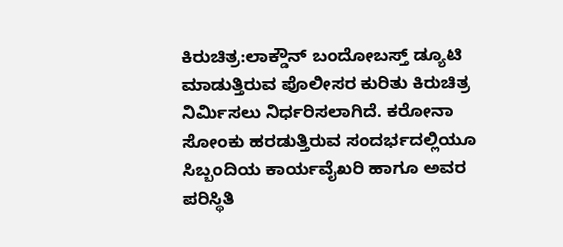ಕಿರುಚಿತ್ರ:ಲಾಕ್ಡೌನ್ ಬಂದೋಬಸ್ತ್ ಡ್ಯೂಟಿ ಮಾಡುತ್ತಿರುವ ಪೊಲೀಸರ ಕುರಿತು ಕಿರುಚಿತ್ರ ನಿರ್ವಿುಸಲು ನಿರ್ಧರಿಸಲಾಗಿದೆ. ಕರೋನಾ ಸೋಂಕು ಹರಡುತ್ತಿರುವ ಸಂದರ್ಭದಲ್ಲಿಯೂ ಸಿಬ್ಬಂದಿಯ ಕಾರ್ಯವೈಖರಿ ಹಾಗೂ ಅವರ ಪರಿಸ್ಥಿತಿ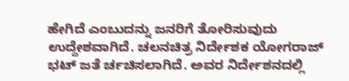ಹೇಗಿದೆ ಎಂಬುದನ್ನು ಜನರಿಗೆ ತೋರಿಸುವುದು ಉದ್ದೇಶವಾಗಿದೆ. ಚಲನಚಿತ್ರ ನಿರ್ದೇಶಕ ಯೋಗರಾಜ್ ಭಟ್ ಜತೆ ರ್ಚಚಿಸಲಾಗಿದೆ. ಅವರ ನಿರ್ದೇಶನದಲ್ಲಿ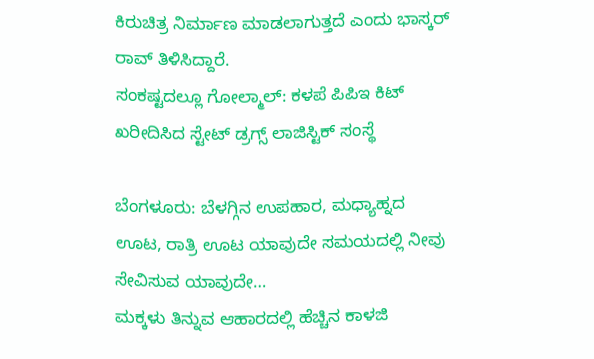ಕಿರುಚಿತ್ರ ನಿರ್ಮಾಣ ಮಾಡಲಾಗುತ್ತದೆ ಎಂದು ಭಾಸ್ಕರ್ ರಾವ್ ತಿಳಿಸಿದ್ದಾರೆ.
ಸಂಕಷ್ಟದಲ್ಲೂ ಗೋಲ್ಮಾಲ್: ಕಳಪೆ ಪಿಪಿಇ ಕಿಟ್ ಖರೀದಿಸಿದ ಸ್ಟೇಟ್ ಡ್ರಗ್ಸ್ ಲಾಜಿಸ್ಟಿಕ್ ಸಂಸ್ಥೆ

ಬೆಂಗಳೂರು: ಬೆಳಗ್ಗಿನ ಉಪಹಾರ, ಮಧ್ಯಾಹ್ನದ ಊಟ, ರಾತ್ರಿ ಊಟ ಯಾವುದೇ ಸಮಯದಲ್ಲಿ ನೀವು ಸೇವಿಸುವ ಯಾವುದೇ…
ಮಕ್ಕಳು ತಿನ್ನುವ ಆಹಾರದಲ್ಲಿ ಹೆಚ್ಚಿನ ಕಾಳಜಿ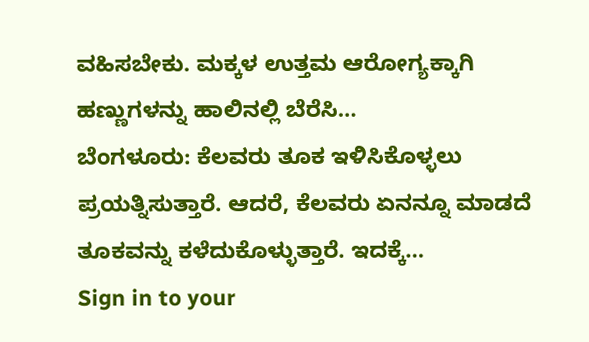ವಹಿಸಬೇಕು. ಮಕ್ಕಳ ಉತ್ತಮ ಆರೋಗ್ಯಕ್ಕಾಗಿ ಹಣ್ಣುಗಳನ್ನು ಹಾಲಿನಲ್ಲಿ ಬೆರೆಸಿ…
ಬೆಂಗಳೂರು: ಕೆಲವರು ತೂಕ ಇಳಿಸಿಕೊಳ್ಳಲು ಪ್ರಯತ್ನಿಸುತ್ತಾರೆ. ಆದರೆ, ಕೆಲವರು ಏನನ್ನೂ ಮಾಡದೆ ತೂಕವನ್ನು ಕಳೆದುಕೊಳ್ಳುತ್ತಾರೆ. ಇದಕ್ಕೆ…
Sign in to your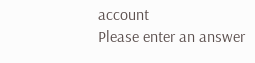account
Please enter an answer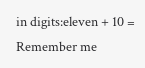in digits:eleven + 10 =
Remember me